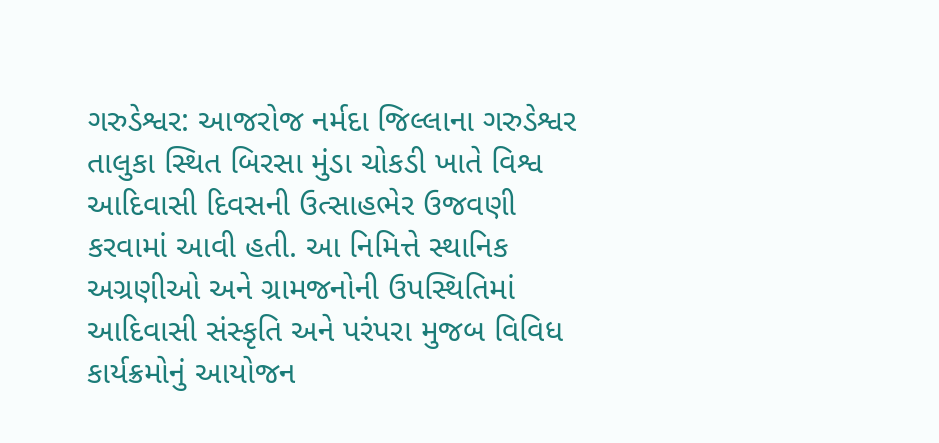ગરુડેશ્વર: આજરોજ નર્મદા જિલ્લાના ગરુડેશ્વર તાલુકા સ્થિત બિરસા મુંડા ચોકડી ખાતે વિશ્વ આદિવાસી દિવસની ઉત્સાહભેર ઉજવણી કરવામાં આવી હતી. આ નિમિત્તે સ્થાનિક અગ્રણીઓ અને ગ્રામજનોની ઉપસ્થિતિમાં આદિવાસી સંસ્કૃતિ અને પરંપરા મુજબ વિવિધ કાર્યક્રમોનું આયોજન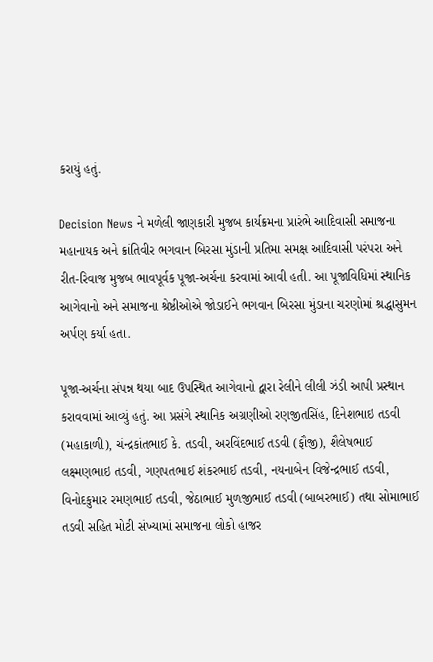કરાયું હતું.

Decision News ને મળેલી જાણકારી મુજબ કાર્યક્રમના પ્રારંભે આદિવાસી સમાજના મહાનાયક અને ક્રાંતિવીર ભગવાન બિરસા મુંડાની પ્રતિમા સમક્ષ આદિવાસી પરંપરા અને રીત-રિવાજ મુજબ ભાવપૂર્વક પૂજા-અર્ચના કરવામાં આવી હતી. આ પૂજાવિધિમાં સ્થાનિક આગેવાનો અને સમાજના શ્રેષ્ઠીઓએ જોડાઈને ભગવાન બિરસા મુંડાના ચરણોમાં શ્રદ્ધાસુમન અર્પણ કર્યા હતા.

પૂજા-અર્ચના સંપન્ન થયા બાદ ઉપસ્થિત આગેવાનો દ્વારા રેલીને લીલી ઝંડી આપી પ્રસ્થાન કરાવવામાં આવ્યું હતું. આ પ્રસંગે સ્થાનિક અગ્રણીઓ રણજીતસિંહ, દિનેશભાઇ તડવી (મહાકાળી), ચંન્દ્રકાંતભાઈ કે. તડવી, અરવિંદભાઈ તડવી (ફૌજી), શૈલેષભાઈ લક્ષ્મણભાઇ તડવી, ગણપતભાઈ શંકરભાઈ તડવી, નયનાબેન વિજેન્દ્રભાઈ તડવી, વિનોદકુમાર રમણભાઈ તડવી, જેઠાભાઈ મુળજીભાઈ તડવી (બાબરભાઈ) તથા સોમાભાઈ તડવી સહિત મોટી સંખ્યામાં સમાજના લોકો હાજર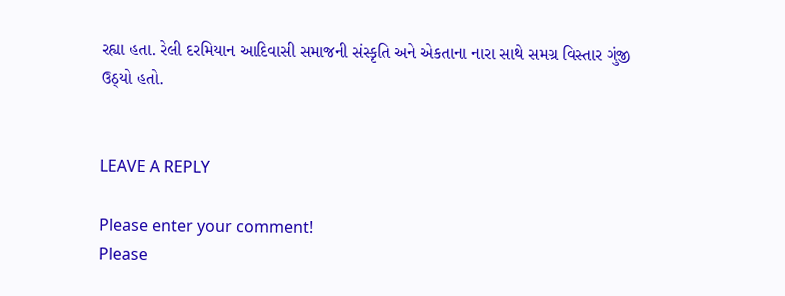રહ્યા હતા. રેલી દરમિયાન આદિવાસી સમાજની સંસ્કૃતિ અને એકતાના નારા સાથે સમગ્ર વિસ્તાર ગુંજી ઉઠ્યો હતો.


LEAVE A REPLY

Please enter your comment!
Please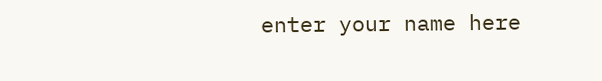enter your name here